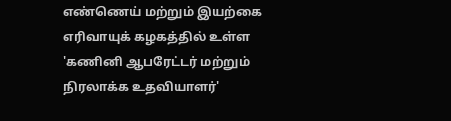எண்ணெய் மற்றும் இயற்கை எரிவாயுக் கழகத்தில் உள்ள 'கணினி ஆபரேட்டர் மற்றும் நிரலாக்க உதவியாளர்'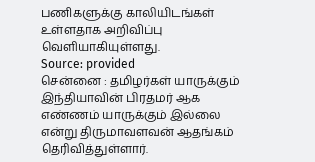பணிகளுக்கு காலியிடங்கள் உள்ளதாக அறிவிப்பு வெளியாகியுள்ளது.
Source: provided
சென்னை : தமிழர்கள் யாருக்கும் இந்தியாவின் பிரதமர் ஆக எண்ணம் யாருக்கும் இல்லை என்று திருமாவளவன் ஆதங்கம் தெரிவித்துள்ளார்.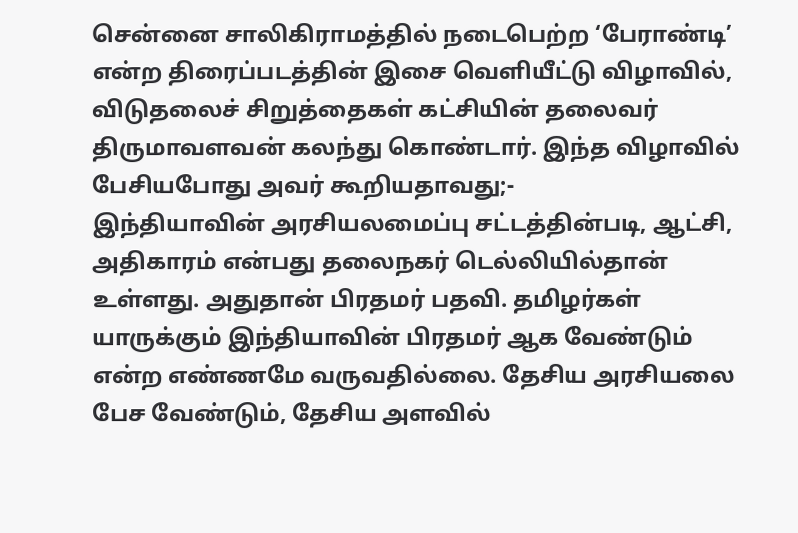சென்னை சாலிகிராமத்தில் நடைபெற்ற ‘பேராண்டி’ என்ற திரைப்படத்தின் இசை வெளியீட்டு விழாவில், விடுதலைச் சிறுத்தைகள் கட்சியின் தலைவர் திருமாவளவன் கலந்து கொண்டார். இந்த விழாவில் பேசியபோது அவர் கூறியதாவது;-
இந்தியாவின் அரசியலமைப்பு சட்டத்தின்படி, ஆட்சி, அதிகாரம் என்பது தலைநகர் டெல்லியில்தான் உள்ளது. அதுதான் பிரதமர் பதவி. தமிழர்கள் யாருக்கும் இந்தியாவின் பிரதமர் ஆக வேண்டும் என்ற எண்ணமே வருவதில்லை. தேசிய அரசியலை பேச வேண்டும், தேசிய அளவில்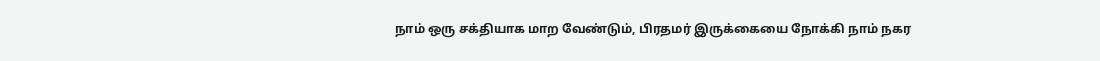நாம் ஒரு சக்தியாக மாற வேண்டும், பிரதமர் இருக்கையை நோக்கி நாம் நகர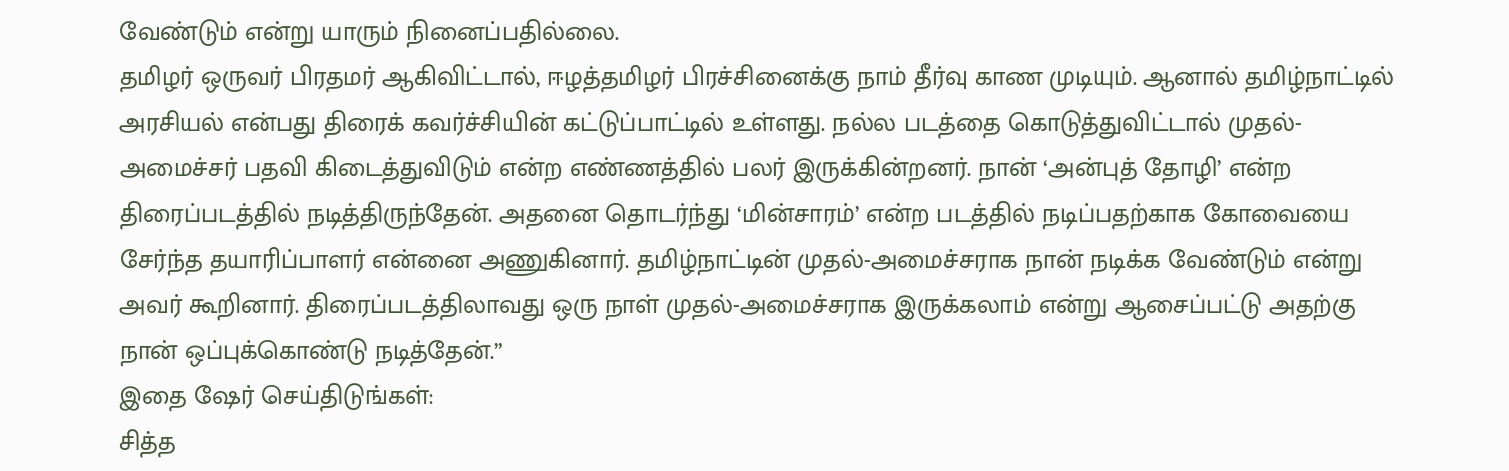வேண்டும் என்று யாரும் நினைப்பதில்லை.
தமிழர் ஒருவர் பிரதமர் ஆகிவிட்டால், ஈழத்தமிழர் பிரச்சினைக்கு நாம் தீர்வு காண முடியும். ஆனால் தமிழ்நாட்டில் அரசியல் என்பது திரைக் கவர்ச்சியின் கட்டுப்பாட்டில் உள்ளது. நல்ல படத்தை கொடுத்துவிட்டால் முதல்-அமைச்சர் பதவி கிடைத்துவிடும் என்ற எண்ணத்தில் பலர் இருக்கின்றனர். நான் ‘அன்புத் தோழி’ என்ற திரைப்படத்தில் நடித்திருந்தேன். அதனை தொடர்ந்து ‘மின்சாரம்’ என்ற படத்தில் நடிப்பதற்காக கோவையை சேர்ந்த தயாரிப்பாளர் என்னை அணுகினார். தமிழ்நாட்டின் முதல்-அமைச்சராக நான் நடிக்க வேண்டும் என்று அவர் கூறினார். திரைப்படத்திலாவது ஒரு நாள் முதல்-அமைச்சராக இருக்கலாம் என்று ஆசைப்பட்டு அதற்கு நான் ஒப்புக்கொண்டு நடித்தேன்.”
இதை ஷேர் செய்திடுங்கள்:
சித்த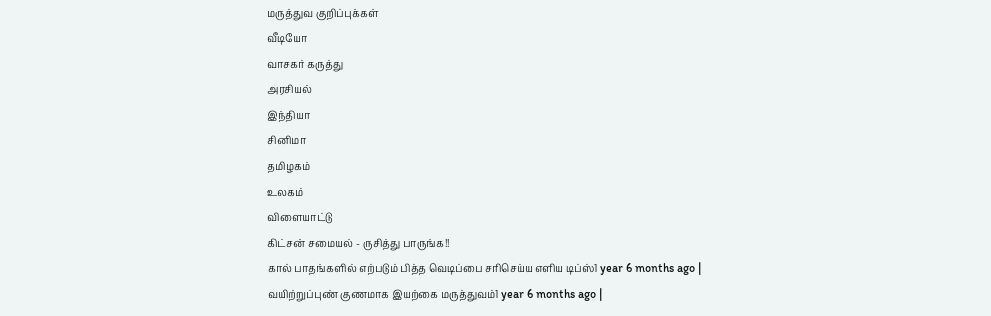மருத்துவ குறிப்புக்கள்
வீடியோ
வாசகர் கருத்து
அரசியல்
இந்தியா
சினிமா
தமிழகம்
உலகம்
விளையாட்டு
கிட்சன் சமையல் - ருசித்து பாருங்க!!
கால் பாதங்களில் எற்படும் பித்த வெடிப்பை சரிசெய்ய எளிய டிப்ஸ்1 year 6 months ago |
வயிற்றுப்புண் குணமாக இயற்கை மருத்துவம்1 year 6 months ago |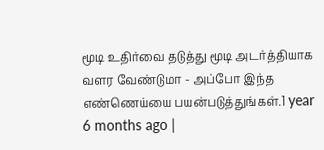மூடி உதிர்வை தடுத்து மூடி அடர்த்தியாக வளர வேண்டுமா - அப்போ இந்த எண்ணெய்யை பயன்படுத்துங்கள்.1 year 6 months ago |